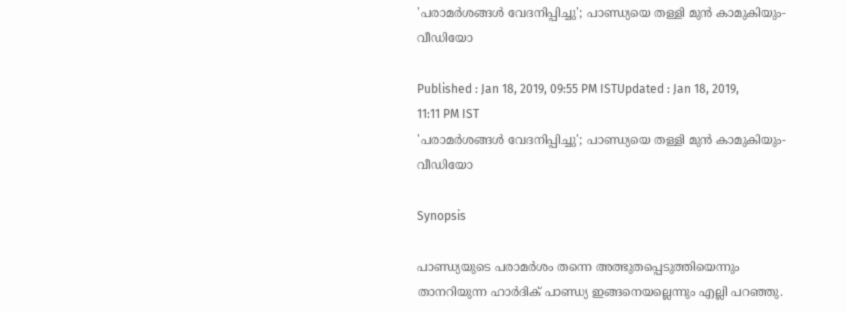'പരാമര്‍ശങ്ങള്‍ വേദനിപ്പിച്ചു'; പാണ്ഡ്യയെ തള്ളി മുൻ കാമുകിയും-വീഡിയോ

Published : Jan 18, 2019, 09:55 PM ISTUpdated : Jan 18, 2019, 11:11 PM IST
'പരാമര്‍ശങ്ങള്‍ വേദനിപ്പിച്ചു'; പാണ്ഡ്യയെ തള്ളി മുൻ കാമുകിയും-വീഡിയോ

Synopsis

പാണ്ഡ്യയുടെ പരാമർശം തന്നെ അത്ഭുതപ്പെടുത്തിയെന്നും താനറിയുന്ന ഹാര്‍ദിക് പാണ്ഡ്യ ഇങ്ങനെയല്ലെന്നും എല്ലി പറഞ്ഞു.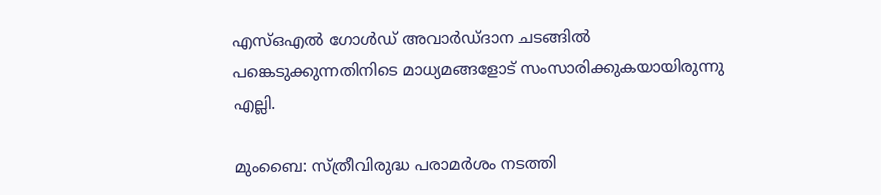എസ്ഒഎൽ ഗോൾഡ് അവാർഡ്ദാന ചടങ്ങിൽ പങ്കെടുക്കുന്നതിനിടെ മാധ്യമങ്ങളോട് സംസാരിക്കുകയായിരുന്നു എല്ലി.

മുംബൈ: സ്ത്രീവിരുദ്ധ പരാമര്‍ശം നടത്തി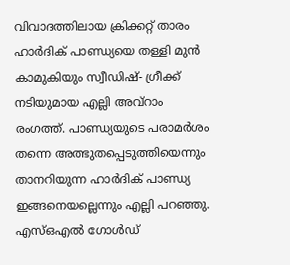വിവാദത്തിലായ ക്രിക്കറ്റ് താരം ഹാര്‍ദിക് പാണ്ഡ്യയെ തള്ളി മുൻ കാമുകിയും സ്വീഡിഷ്- ഗ്രീക്ക് നടിയുമായ എല്ലി അവ്റാം രംഗത്ത്. പാണ്ഡ്യയുടെ പരാമർശം തന്നെ അത്ഭുതപ്പെടുത്തിയെന്നും താനറിയുന്ന ഹാര്‍ദിക് പാണ്ഡ്യ ഇങ്ങനെയല്ലെന്നും എല്ലി പറഞ്ഞു. എസ്ഒഎൽ ഗോൾഡ്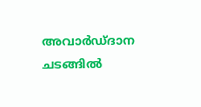അവാർഡ്ദാന ചടങ്ങിൽ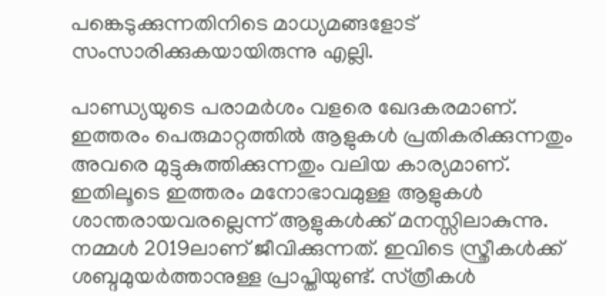പങ്കെടുക്കുന്നതിനിടെ മാധ്യമങ്ങളോട് സംസാരിക്കുകയായിരുന്നു എല്ലി.

പാണ്ഡ്യയുടെ പരാമർശം വളരെ ഖേദകരമാണ്. ഇത്തരം പെരുമാറ്റത്തിൽ ആളുകൾ പ്രതികരിക്കുന്നതും അവരെ മുട്ടുകുത്തിക്കുന്നതും വലിയ കാര്യമാണ്. ഇതിലൂടെ ഇത്തരം മനോഭാവമുള്ള ആളുകൾ ശാന്തരായവരല്ലെന്ന് ആളുകൾക്ക് മനസ്സിലാകുന്നു. നമ്മൾ 2019ലാണ് ജീവിക്കുന്നത്. ഇവിടെ സ്ത്രീകൾക്ക് ശബ്ദമുയർത്താനുള്ള പ്രാപ്തിയുണ്ട്. സ്‌ത്രീകൾ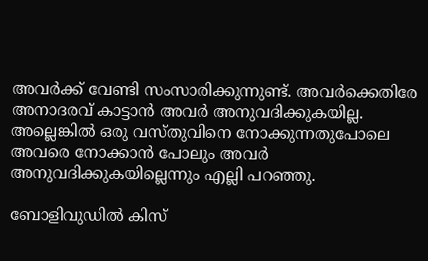അവർക്ക് വേണ്ടി സംസാരിക്കുന്നുണ്ട്. അവർക്കെതിരേ അനാദരവ് കാട്ടാൻ അവർ അനുവദിക്കുകയില്ല. അല്ലെങ്കിൽ ഒരു വസ്തുവിനെ നോക്കുന്നതുപോലെ അവരെ നോക്കാൻ പോലും അവർ അനുവദിക്കുകയില്ലെന്നും എല്ലി പറഞ്ഞു.

ബോളിവുഡിൽ കിസ്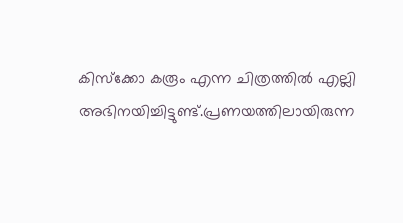കിസ്ക്കോ കരൂം എന്ന ചിത്രത്തിൽ എല്ലി അഭിനയിച്ചിട്ടുണ്ട്.പ്രണയത്തിലായിരുന്ന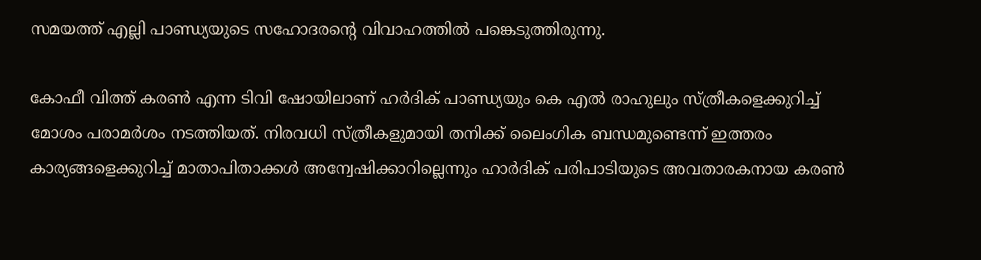സമയത്ത് എല്ലി പാണ്ഡ്യയുടെ സഹോദരന്റെ വിവാഹത്തിൽ പങ്കെടുത്തിരുന്നു.

കോഫീ വിത്ത് കരണ്‍ എന്ന ടിവി ഷോയിലാണ് ഹ‍ര്‍ദിക് പാണ്ഡ്യയും കെ എല്‍ രാഹുലും സ്ത്രീകളെക്കുറിച്ച് മോശം പരാമര്‍ശം നടത്തിയത്. നിരവധി സ്ത്രീകളുമായി തനിക്ക് ലൈംഗിക ബന്ധമുണ്ടെന്ന് ഇത്തരം കാര്യങ്ങളെക്കുറിച്ച് മാതാപിതാക്കള്‍ അന്വേഷിക്കാറില്ലെന്നും ഹാര്‍ദിക് പരിപാടിയുടെ അവതാരകനായ കരണ്‍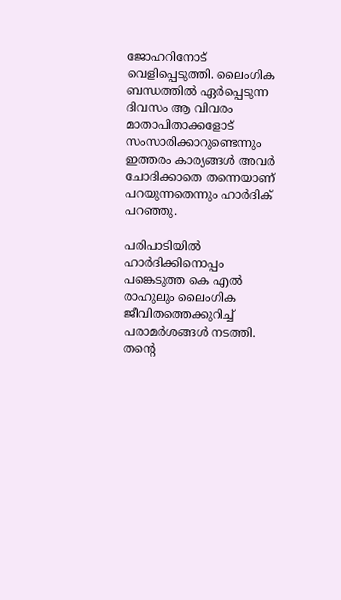ജോഹറിനോട് വെളിപ്പെടുത്തി. ലൈംഗിക ബന്ധത്തില്‍ ഏര്‍പ്പെടുന്ന ദിവസം ആ വിവരം മാതാപിതാക്കളോട് സംസാരിക്കാറുണ്ടെന്നും ഇത്തരം കാര്യങ്ങള്‍ അവര്‍ ചോദിക്കാതെ തന്നെയാണ് പറയുന്നതെന്നും ഹാര്‍ദിക് പറഞ്ഞു.

പരിപാടിയില്‍ ഹാര്‍ദിക്കിനൊപ്പം പങ്കെടുത്ത കെ എല്‍ രാഹുലും ലൈംഗിക ജീവിതത്തെക്കുറിച്ച് പരാമര്‍ശങ്ങള്‍ നടത്തി. തന്റെ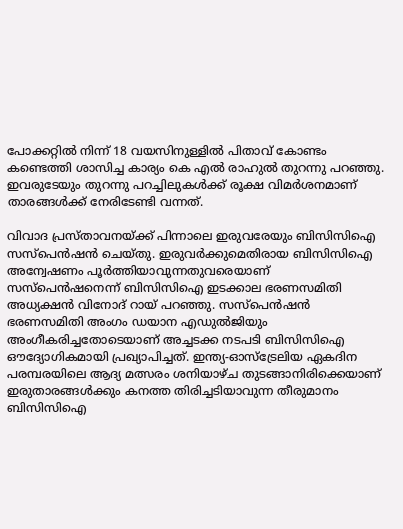പോക്കറ്റില്‍ നിന്ന് 18 വയസിനുള്ളില്‍ പിതാവ് കോണ്ടം കണ്ടെത്തി ശാസിച്ച കാര്യം കെ എല്‍ രാഹുല്‍ തുറന്നു പറഞ്ഞു. ഇവരുടേയും തുറന്നു പറച്ചിലുകൾക്ക് രൂക്ഷ വിമര്‍ശനമാണ് താരങ്ങള്‍ക്ക് നേരിടേണ്ടി വന്നത്.

വിവാദ പ്രസ്താവനയ്ക്ക് പിന്നാലെ ഇരുവരേയും ബിസിസിഐ സസ്പെന്‍ഷന്‍ ചെയ്തു. ഇരുവര്‍ക്കുമെതിരായ ബിസിസിഐ അന്വേഷണം പൂര്‍ത്തിയാവുന്നതുവരെയാണ് സസ്പെന്‍ഷനെന്ന് ബിസിസിഐ ഇടക്കാല ഭരണസമിതി അധ്യക്ഷന്‍ വിനോദ് റായ് പറഞ്ഞു. സസ്പെന്‍ഷന്‍ ഭരണസമിതി അംഗം ഡയാന എഡുല്‍ജിയും അംഗീകരിച്ചതോടെയാണ് അച്ചടക്ക നടപടി ബിസിസിഐ ഔദ്യോഗികമായി പ്രഖ്യാപിച്ചത്. ഇന്ത്യ-ഓസ്ട്രേലിയ ഏകദിന പരമ്പരയിലെ ആദ്യ മത്സരം ശനിയാഴ്ച തുടങ്ങാനിരിക്കെയാണ് ഇരുതാരങ്ങള്‍ക്കും കനത്ത തിരിച്ചടിയാവുന്ന തീരുമാനം ബിസിസിഐ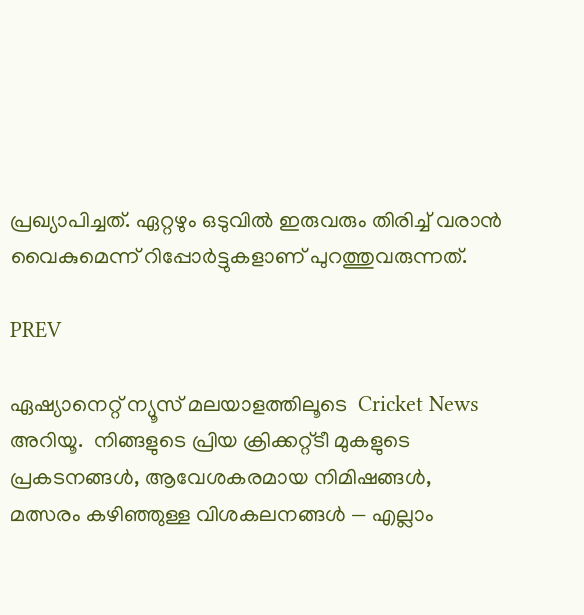പ്രഖ്യാപിച്ചത്. ഏറ്റഴും ഒടുവിൽ ഇരുവരും തിരിച്ച് വരാൻ വൈകുമെന്ന് റിപ്പോർട്ടുകളാണ് പുറത്തുവരുന്നത്.

PREV

ഏഷ്യാനെറ്റ് ന്യൂസ് മലയാളത്തിലൂടെ  Cricket News അറിയൂ.  നിങ്ങളുടെ പ്രിയ ക്രിക്കറ്റ്ടീ മുകളുടെ പ്രകടനങ്ങൾ, ആവേശകരമായ നിമിഷങ്ങൾ, മത്സരം കഴിഞ്ഞുള്ള വിശകലനങ്ങൾ — എല്ലാം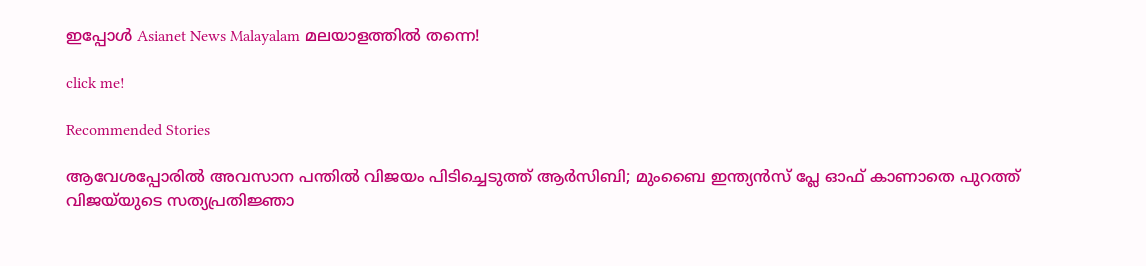ഇപ്പോൾ Asianet News Malayalam മലയാളത്തിൽ തന്നെ!

click me!

Recommended Stories

ആവേശപ്പോരിൽ അവസാന പന്തിൽ വിജയം പിടിച്ചെടുത്ത് ആർസിബി; മുംബൈ ഇന്ത്യൻസ് പ്ലേ ഓഫ് കാണാതെ പുറത്ത്
വിജയ്‌യുടെ സത്യപ്രതിജ്ഞാ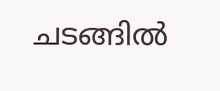ചടങ്ങിൽ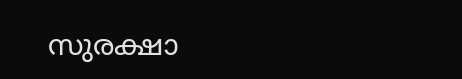സുരക്ഷാ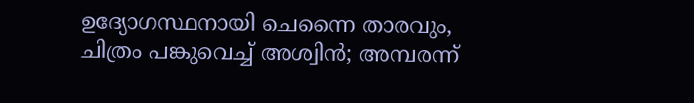ഉദ്യോഗസ്ഥനായി ചെന്നൈ താരവും, ചിത്രം പങ്കുവെച്ച് അശ്വിന്‍; അമ്പരന്ന്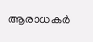ആരാധകര്‍